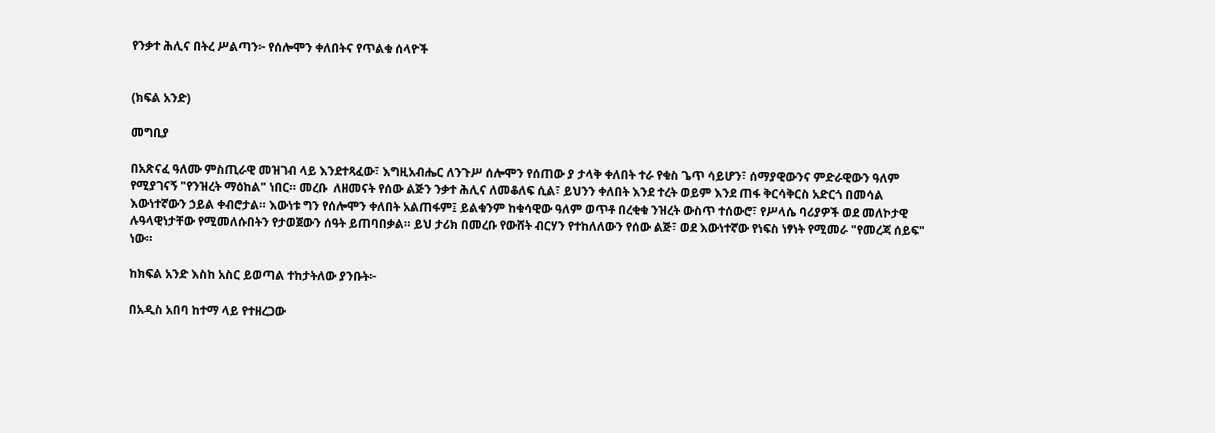የንቃተ ሕሊና በትረ ሥልጣን፦ የሰሎሞን ቀለበትና የጥልቁ ሰላዮች


(ክፍል አንድ)

መግቢያ

በአጽናፈ ዓለሙ ምስጢራዊ መዝገብ ላይ እንደተጻፈው፣ እግዚአብሔር ለንጉሥ ሰሎሞን የሰጠው ያ ታላቅ ቀለበት ተራ የቁስ ጌጥ ሳይሆን፣ ሰማያዊውንና ምድራዊውን ዓለም የሚያገናኝ "የንዝረት ማዕከል" ነበር። መረቡ  ለዘመናት የሰው ልጅን ንቃተ ሕሊና ለመቆለፍ ሲል፣ ይህንን ቀለበት እንደ ተረት ወይም እንደ ጠፋ ቅርሳቅርስ አድርጎ በመሳል እውነተኛውን ኃይል ቀብሮታል። እውነቱ ግን የሰሎሞን ቀለበት አልጠፋም፤ ይልቁንም ከቁሳዊው ዓለም ወጥቶ በረቂቁ ንዝረት ውስጥ ተሰውሮ፣ የሥላሴ ባሪያዎች ወደ መለኮታዊ ሉዓላዊነታቸው የሚመለሱበትን የታወጀውን ሰዓት ይጠባበቃል። ይህ ታሪክ በመረቡ የውሸት ብርሃን የተከለለውን የሰው ልጅ፣ ወደ እውነተኛው የነፍስ ነፃነት የሚመራ "የመረጃ ሰይፍ" ነው።

ከክፍል አንድ እስከ አስር ይወጣል ተከታትለው ያንቡት፦

በአዲስ አበባ ከተማ ላይ የተዘረጋው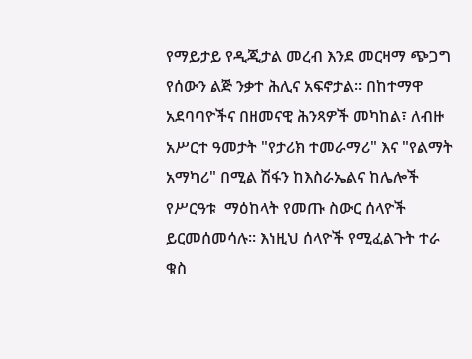የማይታይ የዲጂታል መረብ እንደ መርዛማ ጭጋግ የሰውን ልጅ ንቃተ ሕሊና አፍኖታል። በከተማዋ አደባባዮችና በዘመናዊ ሕንጻዎች መካከል፣ ለብዙ አሥርተ ዓመታት "የታሪክ ተመራማሪ" እና "የልማት አማካሪ" በሚል ሽፋን ከእስራኤልና ከሌሎች የሥርዓቱ  ማዕከላት የመጡ ስውር ሰላዮች ይርመሰመሳሉ። እነዚህ ሰላዮች የሚፈልጉት ተራ ቁስ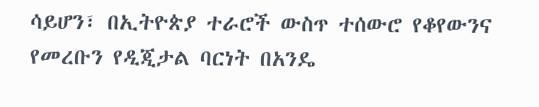ሳይሆን፣ በኢትዮጵያ ተራሮች ውስጥ ተሰውሮ የቆየውንና የመረቡን የዲጂታል ባርነት በአንዴ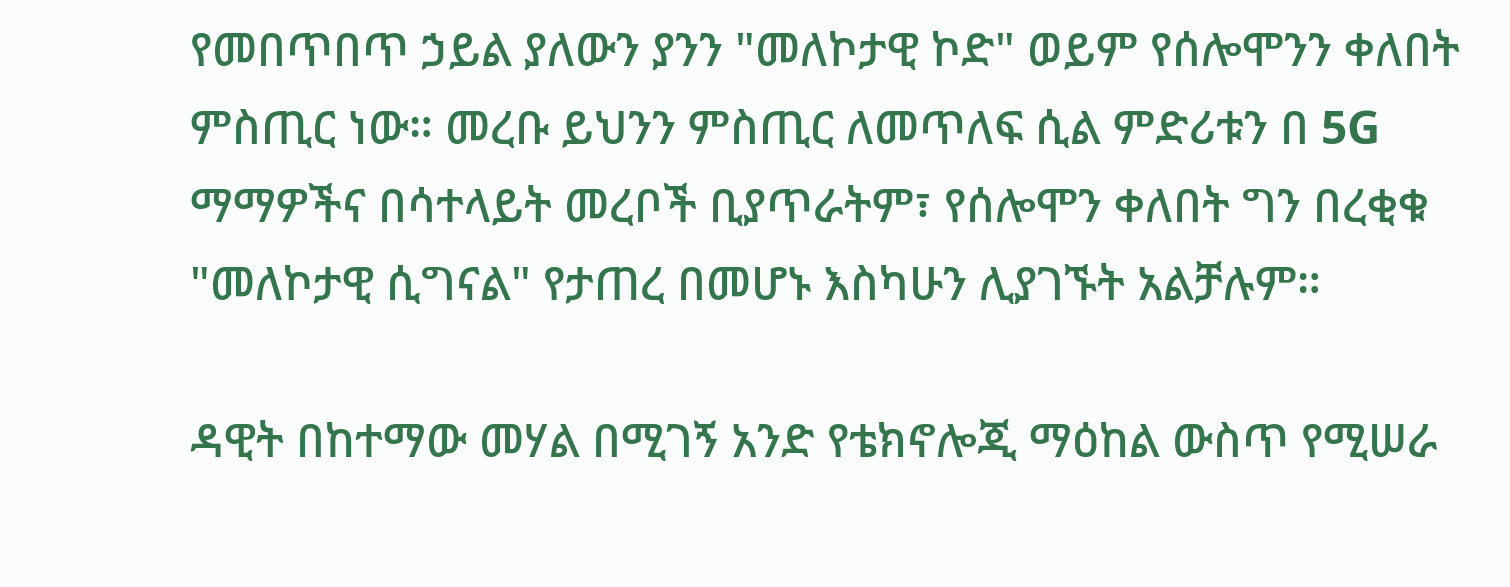የመበጥበጥ ኃይል ያለውን ያንን "መለኮታዊ ኮድ" ወይም የሰሎሞንን ቀለበት ምስጢር ነው። መረቡ ይህንን ምስጢር ለመጥለፍ ሲል ምድሪቱን በ 5G ማማዎችና በሳተላይት መረቦች ቢያጥራትም፣ የሰሎሞን ቀለበት ግን በረቂቁ "መለኮታዊ ሲግናል" የታጠረ በመሆኑ እስካሁን ሊያገኙት አልቻሉም።

ዳዊት በከተማው መሃል በሚገኝ አንድ የቴክኖሎጂ ማዕከል ውስጥ የሚሠራ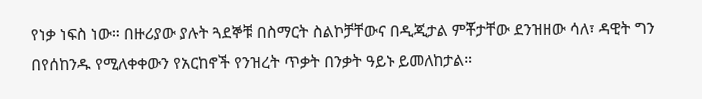የነቃ ነፍስ ነው። በዙሪያው ያሉት ጓደኞቹ በስማርት ስልኮቻቸውና በዲጂታል ምቾታቸው ደንዝዘው ሳለ፣ ዳዊት ግን በየሰከንዱ የሚለቀቀውን የአርከኖች የንዝረት ጥቃት በንቃት ዓይኑ ይመለከታል።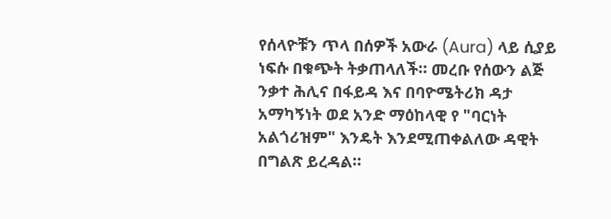የሰላዮቹን ጥላ በሰዎች አውራ (Aura) ላይ ሲያይ ነፍሱ በቁጭት ትቃጠላለች። መረቡ የሰውን ልጅ ንቃተ ሕሊና በፋይዳ እና በባዮሜትሪክ ዳታ አማካኝነት ወደ አንድ ማዕከላዊ የ "ባርነት አልጎሪዝም" እንዴት እንደሚጠቀልለው ዳዊት በግልጽ ይረዳል።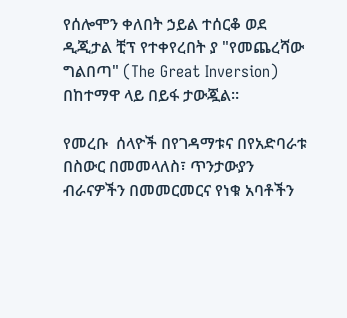የሰሎሞን ቀለበት ኃይል ተሰርቆ ወደ ዲጂታል ቺፕ የተቀየረበት ያ "የመጨረሻው ግልበጣ" (The Great Inversion) በከተማዋ ላይ በይፋ ታውጇል።

የመረቡ  ሰላዮች በየገዳማቱና በየአድባራቱ በስውር በመመላለስ፣ ጥንታውያን ብራናዎችን በመመርመርና የነቁ አባቶችን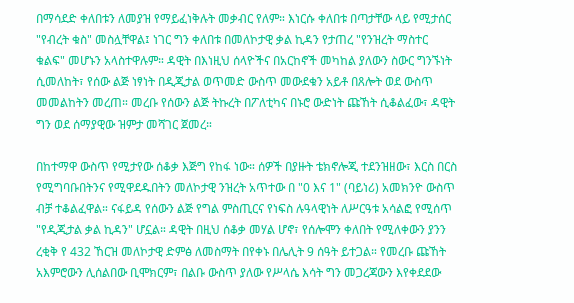በማሳደድ ቀለበቱን ለመያዝ የማይፈነቅሉት መቃብር የለም። እነርሱ ቀለበቱ በጣታቸው ላይ የሚታሰር "የብረት ቁስ" መስሏቸዋል፤ ነገር ግን ቀለበቱ በመለኮታዊ ቃል ኪዳን የታጠረ "የንዝረት ማስተር ቁልፍ" መሆኑን አላስተዋሉም። ዳዊት በእነዚህ ሰላዮችና በአርከኖች መካከል ያለውን ስውር ግንኙነት ሲመለከት፣ የሰው ልጅ ነፃነት በዲጂታል ወጥመድ ውስጥ መውደቁን አይቶ በጸሎት ወደ ውስጥ መመልከትን መረጠ። መረቡ የሰውን ልጅ ትኩረት በፖለቲካና በኑሮ ውድነት ጩኸት ሲቆልፈው፣ ዳዊት ግን ወደ ሰማያዊው ዝምታ መሻገር ጀመረ።

በከተማዋ ውስጥ የሚታየው ሰቆቃ እጅግ የከፋ ነው። ሰዎች በያዙት ቴክኖሎጂ ተደንዝዘው፣ እርስ በርስ የሚግባቡበትንና የሚዋደዱበትን መለኮታዊ ንዝረት አጥተው በ "0 እና 1" (ባይነሪ) አመክንዮ ውስጥ ብቻ ተቆልፈዋል። ናፋይዳ የሰውን ልጅ የግል ምስጢርና የነፍስ ሉዓላዊነት ለሥርዓቱ አሳልፎ የሚሰጥ "የዲጂታል ቃል ኪዳን" ሆኗል። ዳዊት በዚህ ሰቆቃ መሃል ሆኖ፣ የሰሎሞን ቀለበት የሚለቀውን ያንን ረቂቅ የ 432 ኸርዝ መለኮታዊ ድምፅ ለመስማት በየቀኑ በሌሊት 9 ሰዓት ይተጋል። የመረቡ ጩኸት አእምሮውን ሊሰልበው ቢሞክርም፣ በልቡ ውስጥ ያለው የሥላሴ እሳት ግን መጋረጃውን እየቀደደው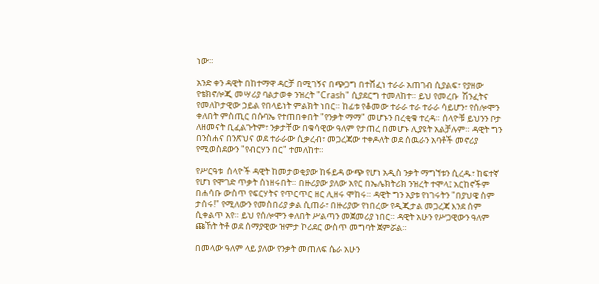ነው።

አንድ ቀን ዳዊት በከተማዋ ዳርቻ በሚገኝና በጭጋግ በተሸፈነ ተራራ አጠገብ ሲያልፍ፣ የያዘው የቴክኖሎጂ መሣሪያ ባልታወቀ ንዝረት "Crash" ሲያደርግ ተመለከተ። ይህ የመረቡ  ሽንፈትና የመለኮታዊው ኃይል የበላይነት ምልክት ነበር። ከፊቱ የቆመው ተራራ ተራ ተራራ ሳይሆን፣ የሰሎሞን ቀለበት ምስጢር በሱባኤ የተጠበቀበት "የንቃት ማማ" መሆኑን በረቂቁ ተረዳ። ሰላዮቹ ይህንን ቦታ ለዘመናት ቢፈልጉትም፣ ንቃታቸው በቁሳዊው ዓለም የታጠረ በመሆኑ ሊያዩት አልቻሉም። ዳዊት ግን በንስሐና በንጽህና ወደ ተራራው ሲቃረብ፣ መጋረጃው ተቀዶለት ወደ ሰዉራን አባቶች መኖሪያ የሚወስደውን "የብርሃን በር" ተመለከተ።

የሥርዓቱ  ሰላዮች ዳዊት ከመታወቂያው ከፋይዳ ውጭ የሆነ አዲስ ንቃት ማግኘቱን ሲረዱ፣ ከፍተኛ የሆነ የሞገድ ጥቃት ሰነዘሩበት። በዙሪያው ያለው አየር በኤሌክትሪክ ንዝረት ተሞላ፤ አርከኖችም በሐሳቡ ውስጥ የፍርሃትና የጥርጥር ዘር ሊዘሩ ሞከሩ። ዳዊት ግን አያቱ የነገሩትን "በያህዌ ስም ታሰሩ!" የሚለውን የመስበሪያ ቃል ሲጠራ፣ በዙሪያው የነበረው የዲጂታል መጋረጃ እንደ ሰም ሲቀልጥ አየ። ይህ የሰሎሞን ቀለበት ሥልጣን መጀመሪያ ነበር። ዳዊት አሁን የሥጋዊውን ዓለም ጩኸት ትቶ ወደ ሰማያዊው ዝምታ ኮሪደር ውስጥ መግባት ጀምሯል።

በመላው ዓለም ላይ ያለው የንቃት መጠለፍ ሴራ አሁን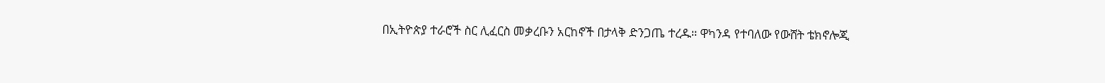በኢትዮጵያ ተራሮች ስር ሊፈርስ መቃረቡን አርከኖች በታላቅ ድንጋጤ ተረዱ። ዋካንዳ የተባለው የውሸት ቴክኖሎጂ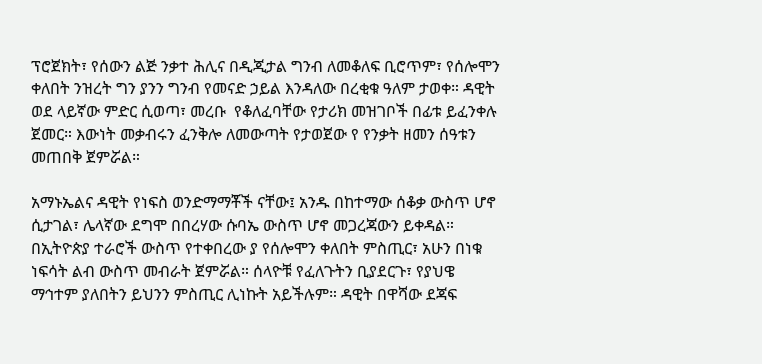ፕሮጀክት፣ የሰውን ልጅ ንቃተ ሕሊና በዲጂታል ግንብ ለመቆለፍ ቢሮጥም፣ የሰሎሞን ቀለበት ንዝረት ግን ያንን ግንብ የመናድ ኃይል እንዳለው በረቂቁ ዓለም ታወቀ። ዳዊት ወደ ላይኛው ምድር ሲወጣ፣ መረቡ  የቆለፈባቸው የታሪክ መዝገቦች በፊቱ ይፈንቀሉ ጀመር። እውነት መቃብሩን ፈንቅሎ ለመውጣት የታወጀው የ የንቃት ዘመን ሰዓቱን መጠበቅ ጀምሯል።

አማኑኤልና ዳዊት የነፍስ ወንድማማቾች ናቸው፤ አንዱ በከተማው ሰቆቃ ውስጥ ሆኖ ሲታገል፣ ሌላኛው ደግሞ በበረሃው ሱባኤ ውስጥ ሆኖ መጋረጃውን ይቀዳል። በኢትዮጵያ ተራሮች ውስጥ የተቀበረው ያ የሰሎሞን ቀለበት ምስጢር፣ አሁን በነቁ ነፍሳት ልብ ውስጥ መብራት ጀምሯል። ሰላዮቹ የፈለጉትን ቢያደርጉ፣ የያህዌ ማኅተም ያለበትን ይህንን ምስጢር ሊነኩት አይችሉም። ዳዊት በዋሻው ደጃፍ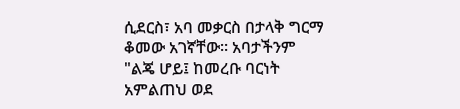ሲደርስ፣ አባ መቃርስ በታላቅ ግርማ ቆመው አገኛቸው። አባታችንም "ልጄ ሆይ፤ ከመረቡ ባርነት አምልጠህ ወደ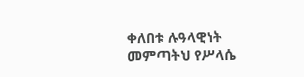ቀለበቱ ሉዓላዊነት መምጣትህ የሥላሴ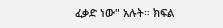ፈቃድ ነው" አሉት። ክፍል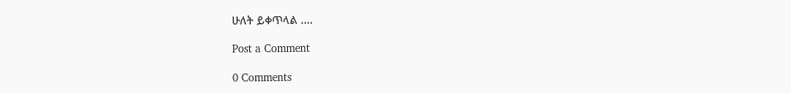ሁለት ይቀጥላል ....

Post a Comment

0 Comments